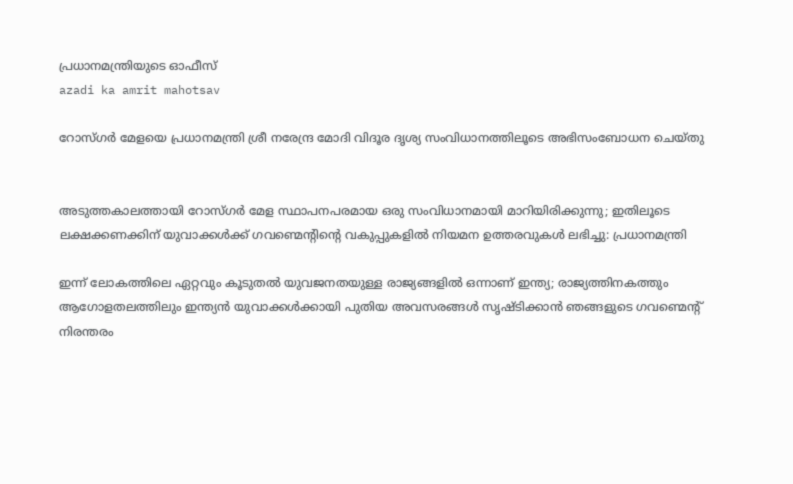പ്രധാനമന്ത്രിയുടെ ഓഫീസ്‌
azadi ka amrit mahotsav

റോസ്ഗർ മേളയെ പ്രധാനമന്ത്രി ശ്രീ നരേന്ദ്ര മോദി വിദൂര ദൃശ്യ സംവിധാനത്തിലൂടെ അഭിസംബോധന ചെയ്തു


അടുത്തകാലത്തായി റോസ്ഗർ മേള സ്ഥാപനപരമായ ഒരു സംവിധാനമായി മാറിയിരിക്കുന്നു; ഇതിലൂടെ ലക്ഷക്കണക്കിന് യുവാക്കൾക്ക് ഗവണ്മെന്റിന്റെ വകുപ്പുകളിൽ നിയമന ഉത്തരവുകൾ ലഭിച്ചു: പ്രധാനമന്ത്രി

ഇന്ന് ലോകത്തിലെ ഏറ്റവും കൂടുതൽ യുവജനതയുള്ള രാജ്യങ്ങളിൽ ഒന്നാണ് ഇന്ത്യ; രാജ്യത്തിനകത്തും ആഗോളതലത്തിലും ഇന്ത്യൻ യുവാക്കൾക്കായി പുതിയ അവസരങ്ങൾ സൃഷ്ടിക്കാൻ ഞങ്ങളുടെ ഗവണ്മെന്റ് നിരന്തരം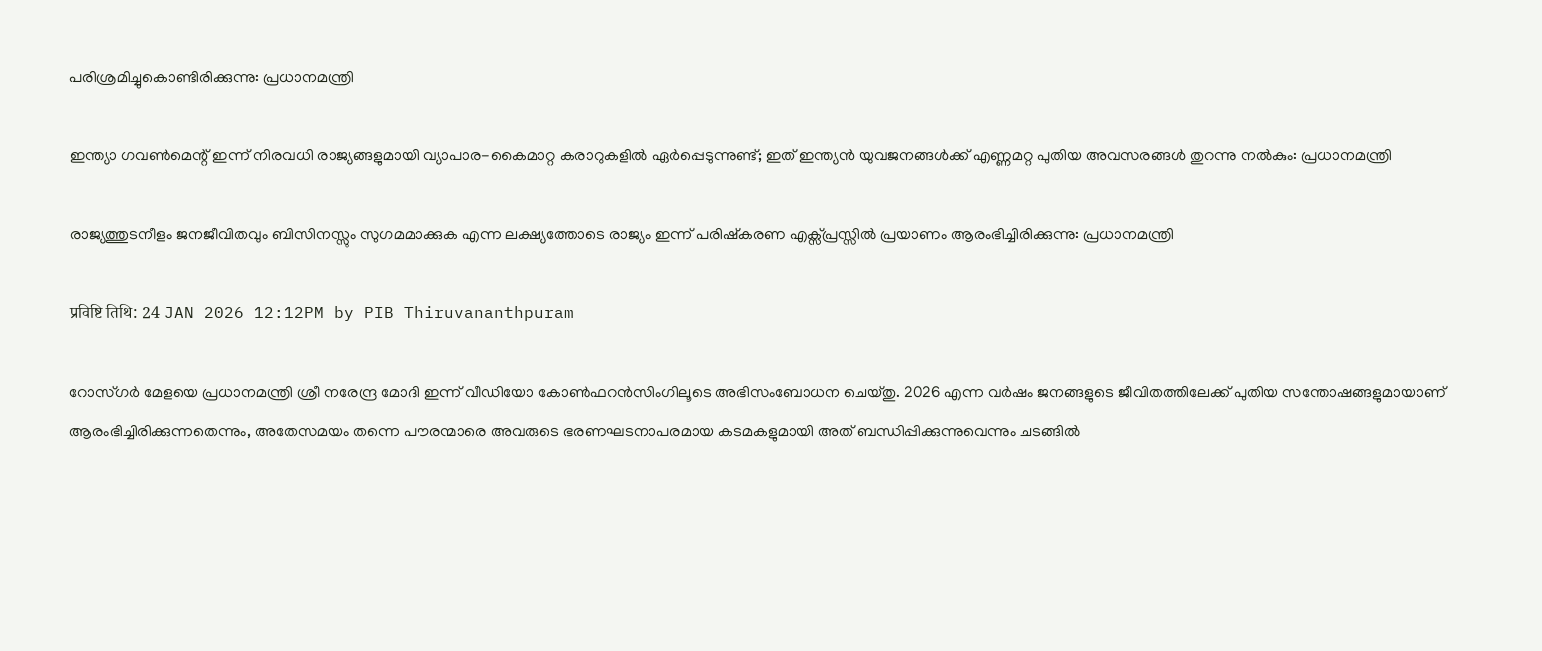പരിശ്രമിച്ചുകൊണ്ടിരിക്കുന്നു: പ്രധാനമന്ത്രി

ഇന്ത്യാ ഗവൺമെന്റ് ഇന്ന് നിരവധി രാജ്യങ്ങളുമായി വ്യാപാര-കൈമാറ്റ കരാറുകളിൽ ഏർപ്പെടുന്നുണ്ട്; ഇത് ഇന്ത്യൻ യുവജനങ്ങൾക്ക്‌ എണ്ണമറ്റ പുതിയ അവസരങ്ങൾ തുറന്നു നൽകും: പ്രധാനമന്ത്രി

രാജ്യത്തുടനീളം ജനജീവിതവും ബിസിനസ്സും സുഗമമാക്കുക എന്ന ലക്ഷ്യത്തോടെ രാജ്യം ഇന്ന് പരിഷ്കരണ എക്സ്പ്രസ്സിൽ പ്രയാണം ആരംഭിച്ചിരിക്കുന്നു: പ്രധാനമന്ത്രി

प्रविष्टि तिथि: 24 JAN 2026 12:12PM by PIB Thiruvananthpuram

റോസ്ഗർ മേളയെ പ്രധാനമന്ത്രി ശ്രീ നരേന്ദ്ര മോദി ഇന്ന് വീഡിയോ കോൺഫറൻസിംഗിലൂടെ അഭിസംബോധന ചെയ്തു. 2026 എന്ന വർഷം ജനങ്ങളുടെ ജീവിതത്തിലേക്ക് പുതിയ സന്തോഷങ്ങളുമായാണ് ആരംഭിച്ചിരിക്കുന്നതെന്നും, അതേസമയം തന്നെ പൗരന്മാരെ അവരുടെ ഭരണഘടനാപരമായ കടമകളുമായി അത് ബന്ധിപ്പിക്കുന്നുവെന്നും ചടങ്ങിൽ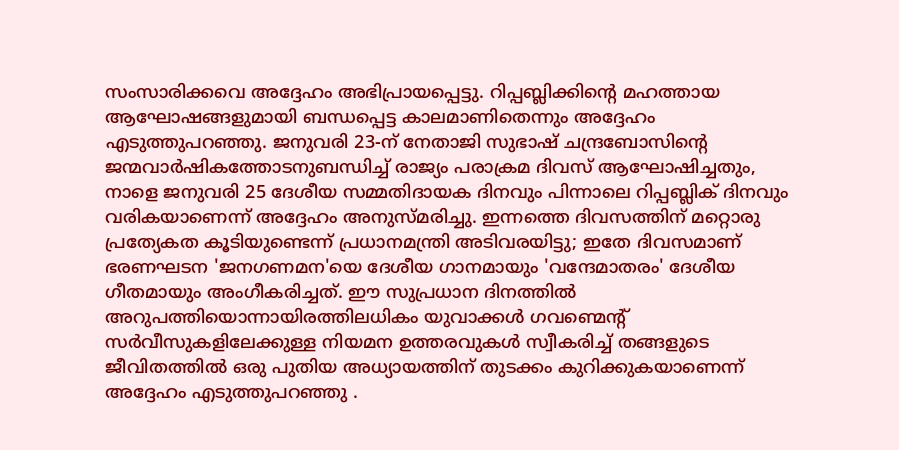സംസാരിക്കവെ അദ്ദേഹം അഭിപ്രായപ്പെട്ടു. റിപ്പബ്ലിക്കിന്റെ മഹത്തായ ആഘോഷങ്ങളുമായി ബന്ധപ്പെട്ട കാലമാണിതെന്നും അദ്ദേഹം എടുത്തുപറഞ്ഞു. ജനുവരി 23-ന് നേതാജി സുഭാഷ് ചന്ദ്രബോസിന്റെ ജന്മവാർഷികത്തോടനുബന്ധിച്ച് രാജ്യം പരാക്രമ ദിവസ് ആഘോഷിച്ചതും, നാളെ ജനുവരി 25 ദേശീയ സമ്മതിദായക ദിനവും പിന്നാലെ റിപ്പബ്ലിക് ദിനവും വരികയാണെന്ന് അദ്ദേഹം അനുസ്മരിച്ചു. ഇന്നത്തെ ദിവസത്തിന് മറ്റൊരു പ്രത്യേകത കൂടിയുണ്ടെന്ന് പ്രധാനമന്ത്രി അടിവരയിട്ടു; ഇതേ ദിവസമാണ് ഭരണഘടന 'ജനഗണമന'യെ ദേശീയ ഗാനമായും 'വന്ദേമാതരം' ദേശീയ ഗീതമായും അംഗീകരിച്ചത്. ഈ സുപ്രധാന ദിനത്തിൽ അറുപത്തിയൊന്നായിരത്തിലധികം യുവാക്കൾ ഗവണ്മെന്റ് സർവീസുകളിലേക്കുള്ള നിയമന ഉത്തരവുകൾ സ്വീകരിച്ച് തങ്ങളുടെ ജീവിതത്തിൽ ഒരു പുതിയ അധ്യായത്തിന് തുടക്കം കുറിക്കുകയാണെന്ന് അദ്ദേഹം എടുത്തുപറഞ്ഞു .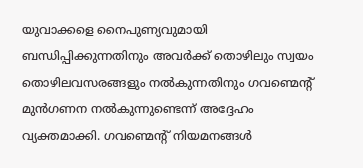യുവാക്കളെ നൈപുണ്യവുമായി ബന്ധിപ്പിക്കുന്നതിനും അവർക്ക് തൊഴിലും സ്വയം തൊഴിലവസരങ്ങളും നൽകുന്നതിനും ഗവണ്മെന്റ് മുൻഗണന നൽകുന്നുണ്ടെന്ന് അദ്ദേഹം വ്യക്തമാക്കി. ഗവണ്മെന്റ് നിയമനങ്ങൾ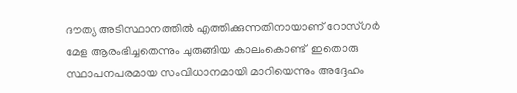ദൗത്യ അടിസ്ഥാനത്തിൽ എത്തിക്കുന്നതിനായാണ് റോസ്ഗർ മേള ആരംഭിച്ചതെന്നും ചുരുങ്ങിയ കാലംകൊണ്ട്  ഇതൊരു സ്ഥാപനപരമായ സംവിധാനമായി മാറിയെന്നും അദ്ദേഹം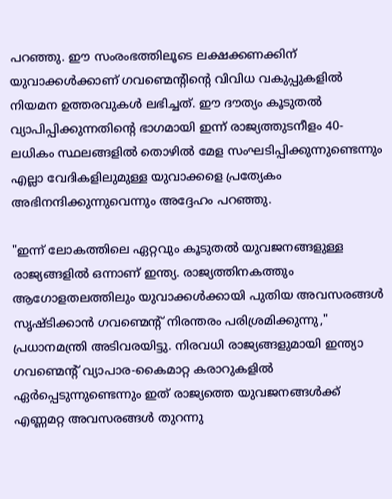പറഞ്ഞു. ഈ സംരംഭത്തിലൂടെ ലക്ഷക്കണക്കിന് യുവാക്കൾക്കാണ് ഗവണ്മെന്റിന്റെ വിവിധ വകുപ്പുകളിൽ നിയമന ഉത്തരവുകൾ ലഭിച്ചത്. ഈ ദൗത്യം കൂടുതൽ വ്യാപിപ്പിക്കുന്നതിന്റെ ഭാഗമായി ഇന്ന് രാജ്യത്തുടനീളം 40-ലധികം സ്ഥലങ്ങളിൽ തൊഴിൽ മേള സംഘടിപ്പിക്കുന്നുണ്ടെന്നും എല്ലാ വേദികളിലുമുള്ള യുവാക്കളെ പ്രത്യേകം അഭിനന്ദിക്കുന്നുവെന്നും അദ്ദേഹം പറഞ്ഞു.

"ഇന്ന് ലോകത്തിലെ ഏറ്റവും കൂടുതൽ യുവജനങ്ങളുള്ള രാജ്യങ്ങളിൽ ഒന്നാണ് ഇന്ത്യ. രാജ്യത്തിനകത്തും ആഗോളതലത്തിലും യുവാക്കൾക്കായി പുതിയ അവസരങ്ങൾ സൃഷ്ടിക്കാൻ ഗവണ്മെന്റ് നിരന്തരം പരിശ്രമിക്കുന്നു," പ്രധാനമന്ത്രി അടിവരയിട്ടു. നിരവധി രാജ്യങ്ങളുമായി ഇന്ത്യാ ഗവണ്മെന്റ് വ്യാപാര-കൈമാറ്റ കരാറുകളിൽ ഏർപ്പെടുന്നുണ്ടെന്നും ഇത് രാജ്യത്തെ യുവജനങ്ങൾക്ക് എണ്ണമറ്റ അവസരങ്ങൾ തുറന്നു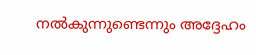നൽകുന്നുണ്ടെന്നും അദ്ദേഹം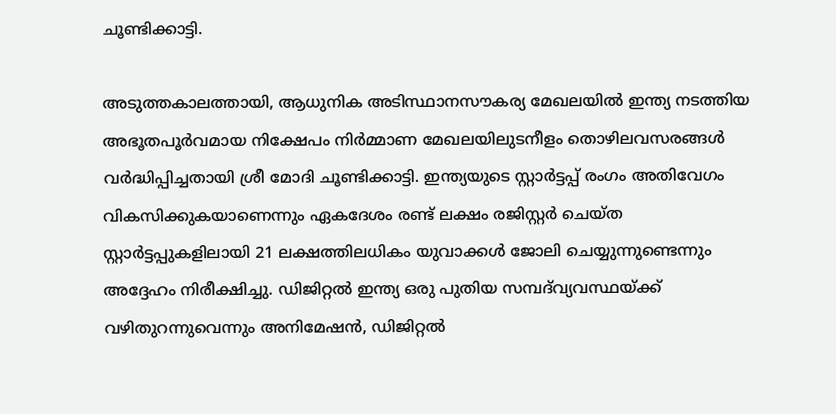ചൂണ്ടിക്കാട്ടി.

അടുത്തകാലത്തായി, ആധുനിക അടിസ്ഥാനസൗകര്യ മേഖലയിൽ ഇന്ത്യ നടത്തിയ അഭൂതപൂർവമായ നിക്ഷേപം നിർമ്മാണ മേഖലയിലുടനീളം തൊഴിലവസരങ്ങൾ വർദ്ധിപ്പിച്ചതായി ശ്രീ മോദി ചൂണ്ടിക്കാട്ടി. ഇന്ത്യയുടെ സ്റ്റാർട്ടപ്പ് രംഗം അതിവേഗം വികസിക്കുകയാണെന്നും ഏകദേശം രണ്ട് ലക്ഷം രജിസ്റ്റർ ചെയ്ത സ്റ്റാർട്ടപ്പുകളിലായി 21 ലക്ഷത്തിലധികം യുവാക്കൾ ജോലി ചെയ്യുന്നുണ്ടെന്നും അദ്ദേഹം നിരീക്ഷിച്ചു. ഡിജിറ്റൽ ഇന്ത്യ ഒരു പുതിയ സമ്പദ്‌വ്യവസ്ഥയ്ക്ക് വഴിതുറന്നുവെന്നും അനിമേഷൻ, ഡിജിറ്റൽ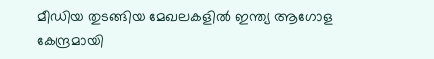മീഡിയ തുടങ്ങിയ മേഖലകളിൽ ഇന്ത്യ ആഗോള കേന്ദ്രമായി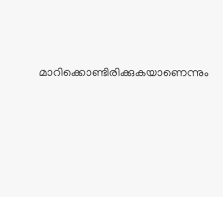മാറിക്കൊണ്ടിരിക്കുകയാണെന്നും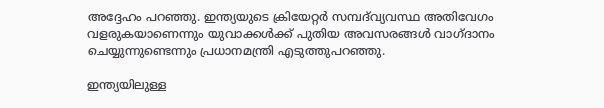അദ്ദേഹം പറഞ്ഞു. ഇന്ത്യയുടെ ക്രിയേറ്റർ സമ്പദ്‌വ്യവസ്ഥ അതിവേഗം വളരുകയാണെന്നും യുവാക്കൾക്ക് പുതിയ അവസരങ്ങൾ വാഗ്ദാനം ചെയ്യുന്നുണ്ടെന്നും പ്രധാനമന്ത്രി എടുത്തുപറഞ്ഞു.

ഇന്ത്യയിലുള്ള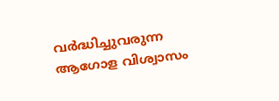വർദ്ധിച്ചുവരുന്ന ആഗോള വിശ്വാസം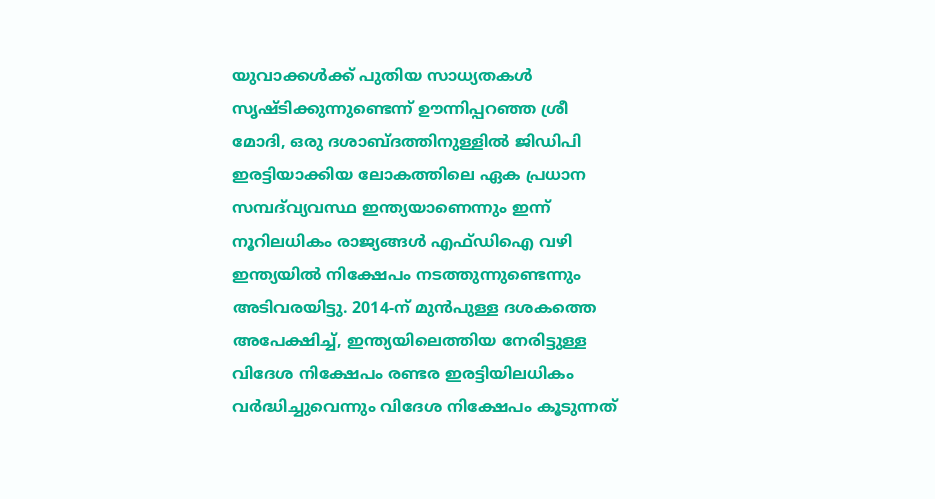യുവാക്കൾക്ക് പുതിയ സാധ്യതകൾ സൃഷ്ടിക്കുന്നുണ്ടെന്ന് ഊന്നിപ്പറഞ്ഞ ശ്രീ മോദി, ഒരു ദശാബ്ദത്തിനുള്ളിൽ ജിഡിപി ഇരട്ടിയാക്കിയ ലോകത്തിലെ ഏക പ്രധാന സമ്പദ്‌വ്യവസ്ഥ ഇന്ത്യയാണെന്നും ഇന്ന് നൂറിലധികം രാജ്യങ്ങൾ എഫ്ഡിഐ വഴി ഇന്ത്യയിൽ നിക്ഷേപം നടത്തുന്നുണ്ടെന്നും അടിവരയിട്ടു. 2014-ന് മുൻപുള്ള ദശകത്തെ അപേക്ഷിച്ച്, ഇന്ത്യയിലെത്തിയ നേരിട്ടുള്ള വിദേശ നിക്ഷേപം രണ്ടര ഇരട്ടിയിലധികം വർദ്ധിച്ചുവെന്നും വിദേശ നിക്ഷേപം കൂടുന്നത്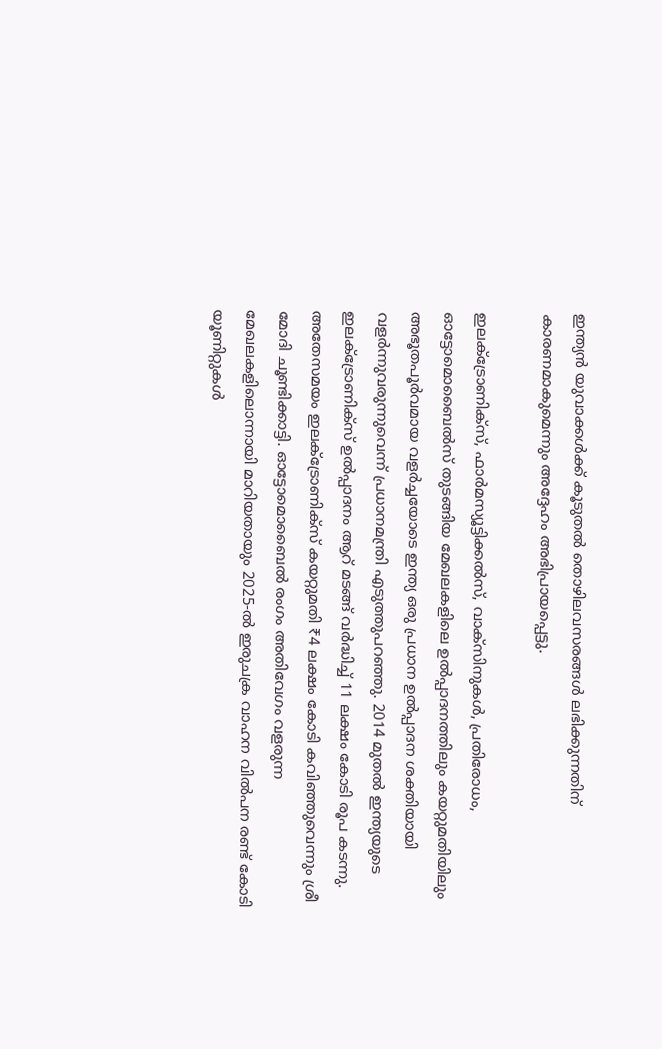ഇന്ത്യൻ യുവാക്കൾക്ക് കൂടുതൽ തൊഴിലവസരങ്ങൾ ലഭിക്കുന്നതിന് കാരണമാകുമെന്നും അദ്ദേഹം അഭിപ്രായപ്പെട്ടു.

ഇലക്ട്രോണിക്സ്, ഫാർമസ്യൂട്ടിക്കൽസ്, വാക്സിനുകൾ, പ്രതിരോധം, ഓട്ടോമൊബൈൽസ് തുടങ്ങിയ മേഖലകളിലെ ഉൽപ്പാദനത്തിലും കയറ്റുമതിയിലും അഭൂതപൂർവമായ വളർച്ചയോടെ ഇന്ത്യ ഒരു പ്രധാന ഉൽപ്പാദന ശക്തിയായി വളർന്നുവരുന്നുവെന്ന് പ്രധാനമന്ത്രി എടുത്തുപറഞ്ഞു. 2014 മുതൽ ഇന്ത്യയുടെ ഇലക്ട്രോണിക്സ് ഉൽപ്പാദനം ആറ് മടങ്ങ് വർദ്ധിച്ച് 11 ലക്ഷം കോടി രൂപ കടന്നു. അതേസമയം ഇലക്ട്രോണിക്സ് കയറ്റുമതി ₹4 ലക്ഷം കോടി കവിഞ്ഞുവെന്നും ശ്രീ മോദി ചൂണ്ടിക്കാട്ടി. ഓട്ടോമൊബൈൽ രംഗം അതിവേഗം വളരുന്ന മേഖലകളിലൊന്നായി മാറിയതായും 2025-ൽ ഇരുചക്ര വാഹന വിൽപന രണ്ട് കോടി യൂണിറ്റുകൾ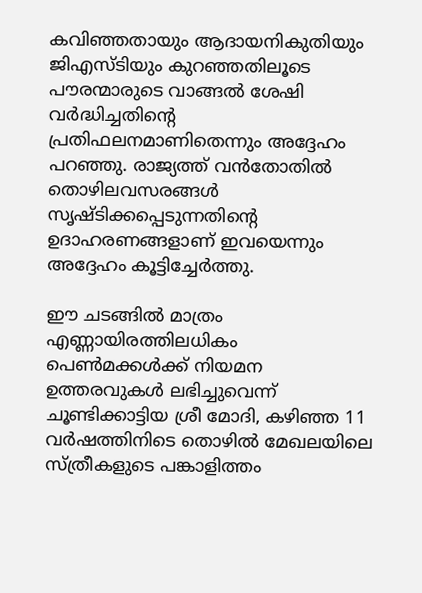കവിഞ്ഞതായും ആദായനികുതിയും ജിഎസ്ടിയും കുറഞ്ഞതിലൂടെ പൗരന്മാരുടെ വാങ്ങൽ ശേഷി വർദ്ധിച്ചതിന്റെ പ്രതിഫലനമാണിതെന്നും അദ്ദേഹം പറഞ്ഞു. രാജ്യത്ത് വൻതോതിൽ തൊഴിലവസരങ്ങൾ സൃഷ്ടിക്കപ്പെടുന്നതിന്റെ ഉദാഹരണങ്ങളാണ് ഇവയെന്നും അദ്ദേഹം കൂട്ടിച്ചേർത്തു.

ഈ ചടങ്ങിൽ മാത്രം എണ്ണായിരത്തിലധികം പെൺമക്കൾക്ക് നിയമന ഉത്തരവുകൾ ലഭിച്ചുവെന്ന് ചൂണ്ടിക്കാട്ടിയ ശ്രീ മോദി, കഴിഞ്ഞ 11 വർഷത്തിനിടെ തൊഴിൽ മേഖലയിലെ സ്ത്രീകളുടെ പങ്കാളിത്തം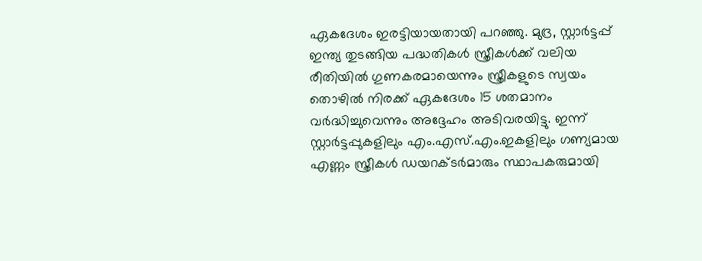ഏകദേശം ഇരട്ടിയായതായി പറഞ്ഞു. മുദ്ര, സ്റ്റാർട്ടപ്പ് ഇന്ത്യ തുടങ്ങിയ പദ്ധതികൾ സ്ത്രീകൾക്ക് വലിയ രീതിയിൽ ഗുണകരമായെന്നും സ്ത്രീകളുടെ സ്വയം തൊഴിൽ നിരക്ക് ഏകദേശം 15 ശതമാനം വർദ്ധിച്ചുവെന്നും അദ്ദേഹം അടിവരയിട്ടു. ഇന്ന് സ്റ്റാർട്ടപ്പുകളിലും എം.എസ്.എം.ഇകളിലും ഗണ്യമായ എണ്ണം സ്ത്രീകൾ ഡയറക്ടർമാരും സ്ഥാപകരുമായി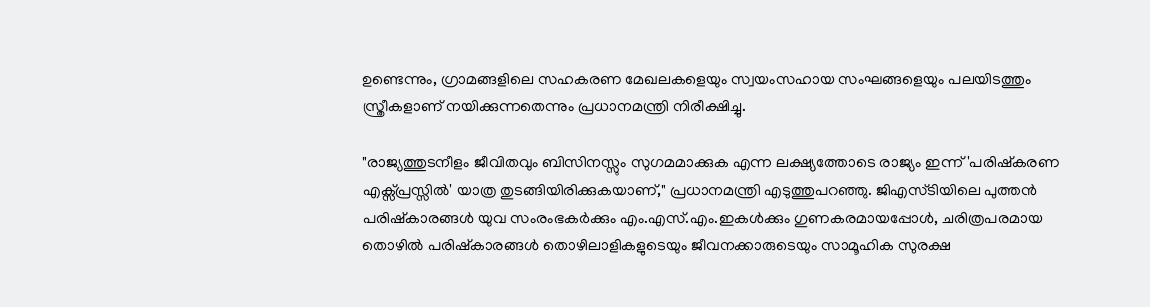ഉണ്ടെന്നും, ഗ്രാമങ്ങളിലെ സഹകരണ മേഖലകളെയും സ്വയംസഹായ സംഘങ്ങളെയും പലയിടത്തും സ്ത്രീകളാണ് നയിക്കുന്നതെന്നും പ്രധാനമന്ത്രി നിരീക്ഷിച്ചു.

"രാജ്യത്തുടനീളം ജീവിതവും ബിസിനസ്സും സുഗമമാക്കുക എന്ന ലക്ഷ്യത്തോടെ രാജ്യം ഇന്ന് 'പരിഷ്കരണ എക്സ്പ്രസ്സിൽ' യാത്ര തുടങ്ങിയിരിക്കുകയാണ്," പ്രധാനമന്ത്രി എടുത്തുപറഞ്ഞു. ജിഎസ്ടിയിലെ പുത്തൻ പരിഷ്കാരങ്ങൾ യുവ സംരംഭകർക്കും എം.എസ്.എം.ഇകൾക്കും ഗുണകരമായപ്പോൾ, ചരിത്രപരമായ തൊഴിൽ പരിഷ്കാരങ്ങൾ തൊഴിലാളികളുടെയും ജീവനക്കാരുടെയും സാമൂഹിക സുരക്ഷ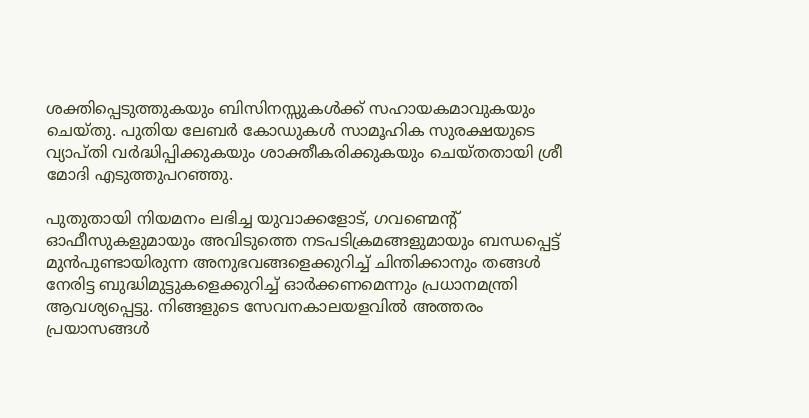ശക്തിപ്പെടുത്തുകയും ബിസിനസ്സുകൾക്ക് സഹായകമാവുകയും ചെയ്തു. പുതിയ ലേബർ കോഡുകൾ സാമൂഹിക സുരക്ഷയുടെ വ്യാപ്തി വർദ്ധിപ്പിക്കുകയും ശാക്തീകരിക്കുകയും ചെയ്തതായി ശ്രീ മോദി എടുത്തുപറഞ്ഞു.

പുതുതായി നിയമനം ലഭിച്ച യുവാക്കളോട്, ഗവണ്മെന്റ് ഓഫീസുകളുമായും അവിടുത്തെ നടപടിക്രമങ്ങളുമായും ബന്ധപ്പെട്ട് മുൻപുണ്ടായിരുന്ന അനുഭവങ്ങളെക്കുറിച്ച് ചിന്തിക്കാനും തങ്ങൾ നേരിട്ട ബുദ്ധിമുട്ടുകളെക്കുറിച്ച് ഓർക്കണമെന്നും പ്രധാനമന്ത്രി ആവശ്യപ്പെട്ടു. നിങ്ങളുടെ സേവനകാലയളവിൽ അത്തരം പ്രയാസങ്ങൾ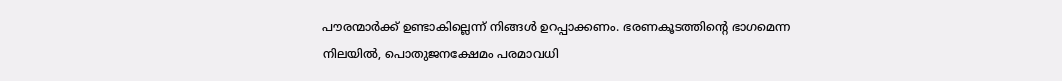പൗരന്മാർക്ക് ഉണ്ടാകില്ലെന്ന് നിങ്ങൾ ഉറപ്പാക്കണം. ഭരണകൂടത്തിന്റെ ഭാഗമെന്ന നിലയിൽ, പൊതുജനക്ഷേമം പരമാവധി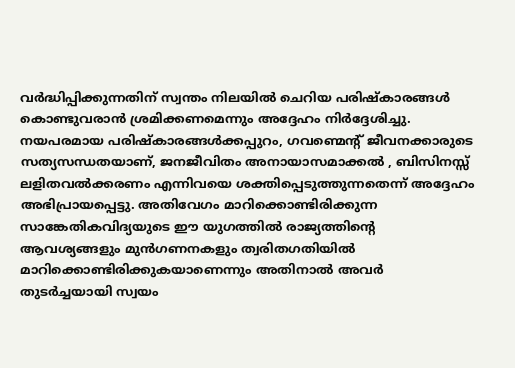വർദ്ധിപ്പിക്കുന്നതിന് സ്വന്തം നിലയിൽ ചെറിയ പരിഷ്കാരങ്ങൾ കൊണ്ടുവരാൻ ശ്രമിക്കണമെന്നും അദ്ദേഹം നിർദ്ദേശിച്ചു. നയപരമായ പരിഷ്കാരങ്ങൾക്കപ്പുറം, ഗവണ്മെന്റ് ജീവനക്കാരുടെ സത്യസന്ധതയാണ്, ജനജീവിതം അനായാസമാക്കൽ , ബിസിനസ്സ് ലളിതവൽക്കരണം എന്നിവയെ ശക്തിപ്പെടുത്തുന്നതെന്ന് അദ്ദേഹം അഭിപ്രായപ്പെട്ടു. അതിവേഗം മാറിക്കൊണ്ടിരിക്കുന്ന സാങ്കേതികവിദ്യയുടെ ഈ യുഗത്തിൽ രാജ്യത്തിന്റെ ആവശ്യങ്ങളും മുൻഗണനകളും ത്വരിതഗതിയിൽ മാറിക്കൊണ്ടിരിക്കുകയാണെന്നും അതിനാൽ അവർ തുടർച്ചയായി സ്വയം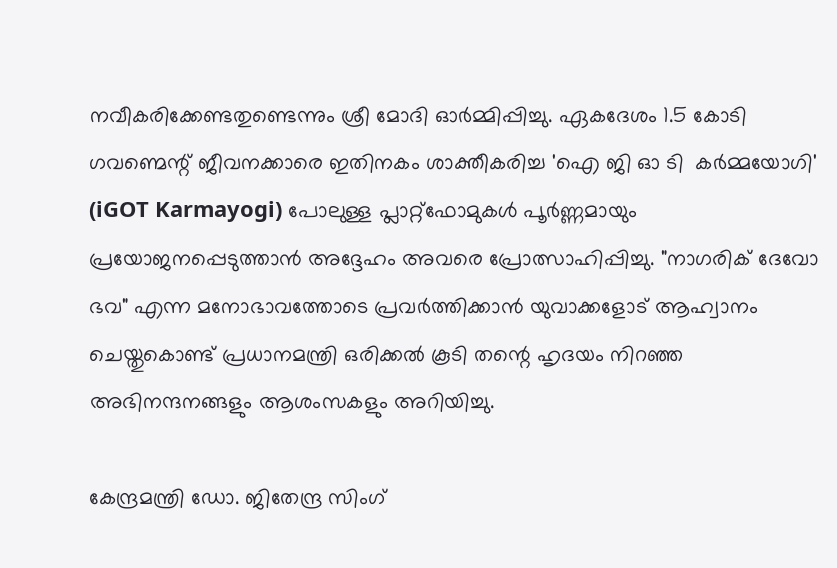നവീകരിക്കേണ്ടതുണ്ടെന്നും ശ്രീ മോദി ഓർമ്മിപ്പിച്ചു. ഏകദേശം 1.5 കോടി ഗവണ്മെന്റ് ജീവനക്കാരെ ഇതിനകം ശാക്തീകരിച്ച 'ഐ ജി ഓ ടി  കർമ്മയോഗി' (iGOT Karmayogi) പോലുള്ള പ്ലാറ്റ്‌ഫോമുകൾ പൂർണ്ണമായും പ്രയോജനപ്പെടുത്താൻ അദ്ദേഹം അവരെ പ്രോത്സാഹിപ്പിച്ചു. "നാഗരിക് ദേവോ ഭവ" എന്ന മനോഭാവത്തോടെ പ്രവർത്തിക്കാൻ യുവാക്കളോട് ആഹ്വാനം ചെയ്തുകൊണ്ട് പ്രധാനമന്ത്രി ഒരിക്കൽ കൂടി തന്റെ ഹൃദയം നിറഞ്ഞ അഭിനന്ദനങ്ങളും ആശംസകളും അറിയിച്ചു.

കേന്ദ്രമന്ത്രി ഡോ. ജിതേന്ദ്ര സിംഗ്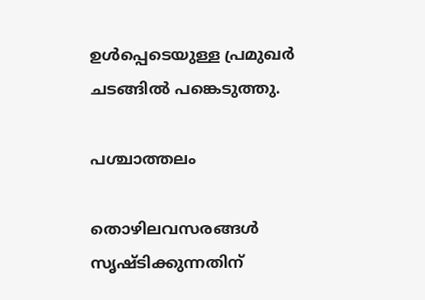ഉൾപ്പെടെയുള്ള പ്രമുഖർ ചടങ്ങിൽ പങ്കെടുത്തു.

പശ്ചാത്തലം

തൊഴിലവസരങ്ങൾ സൃഷ്ടിക്കുന്നതിന്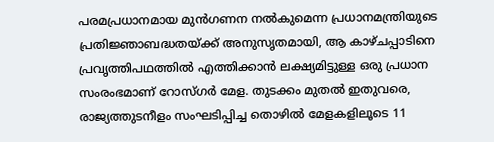പരമപ്രധാനമായ മുൻഗണന നൽകുമെന്ന പ്രധാനമന്ത്രിയുടെ പ്രതിജ്ഞാബദ്ധതയ്ക്ക് അനുസൃതമായി, ആ കാഴ്ചപ്പാടിനെ പ്രവൃത്തിപഥത്തിൽ എത്തിക്കാൻ ലക്ഷ്യമിട്ടുള്ള ഒരു പ്രധാന സംരംഭമാണ് റോസ്ഗർ മേള. തുടക്കം മുതൽ ഇതുവരെ, രാജ്യത്തുടനീളം സംഘടിപ്പിച്ച തൊഴിൽ മേളകളിലൂടെ 11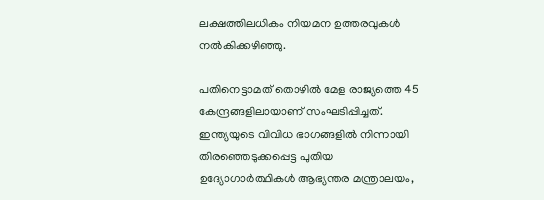ലക്ഷത്തിലധികം നിയമന ഉത്തരവുകൾ നൽകിക്കഴിഞ്ഞു.

പതിനെട്ടാമത് തൊഴിൽ മേള രാജ്യത്തെ 45 കേന്ദ്രങ്ങളിലായാണ് സംഘടിപ്പിച്ചത്. ഇന്ത്യയുടെ വിവിധ ഭാഗങ്ങളിൽ നിന്നായി തിരഞ്ഞെടുക്കപ്പെട്ട പുതിയ ഉദ്യോഗാർത്ഥികൾ ആഭ്യന്തര മന്ത്രാലയം,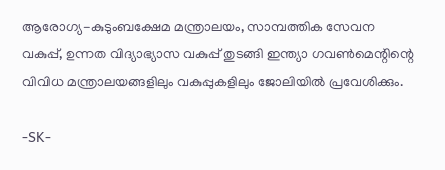ആരോഗ്യ-കുടുംബക്ഷേമ മന്ത്രാലയം, സാമ്പത്തിക സേവന വകുപ്പ്, ഉന്നത വിദ്യാഭ്യാസ വകുപ്പ് തുടങ്ങി ഇന്ത്യാ ഗവൺമെന്റിന്റെ വിവിധ മന്ത്രാലയങ്ങളിലും വകുപ്പുകളിലും ജോലിയിൽ പ്രവേശിക്കും.

-SK-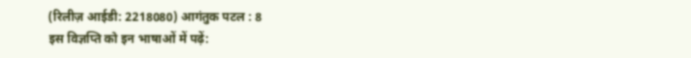(रिलीज़ आईडी: 2218080) आगंतुक पटल : 8
इस विज्ञप्ति को इन भाषाओं में पढ़ें: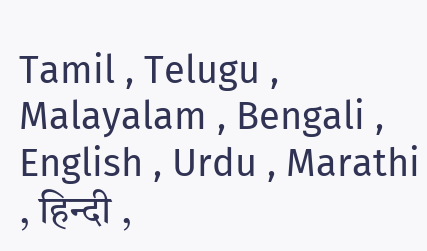Tamil , Telugu , Malayalam , Bengali , English , Urdu , Marathi , हिन्दी ,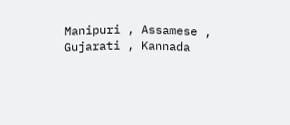Manipuri , Assamese , Gujarati , Kannada